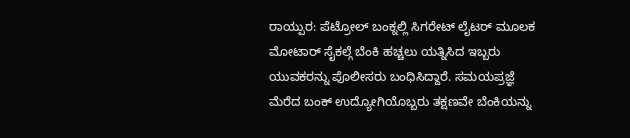ರಾಯ್ಪುರ: ಪೆಟ್ರೋಲ್ ಬಂಕ್ನಲ್ಲಿ ಸಿಗರೇಟ್ ಲೈಟರ್ ಮೂಲಕ ಮೋಟಾರ್ ಸೈಕಲ್ಗೆ ಬೆಂಕಿ ಹಚ್ಚಲು ಯತ್ನಿಸಿದ ಇಬ್ಬರು ಯುವಕರನ್ನು ಪೊಲೀಸರು ಬಂಧಿಸಿದ್ದಾರೆ. ಸಮಯಪ್ರಜ್ಞೆ ಮೆರೆದ ಬಂಕ್ ಉದ್ಯೋಗಿಯೊಬ್ಬರು ತಕ್ಷಣವೇ ಬೆಂಕಿಯನ್ನು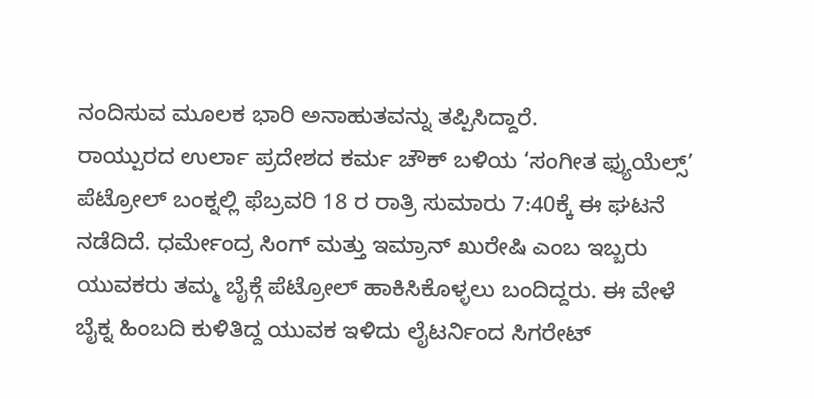ನಂದಿಸುವ ಮೂಲಕ ಭಾರಿ ಅನಾಹುತವನ್ನು ತಪ್ಪಿಸಿದ್ದಾರೆ.
ರಾಯ್ಪುರದ ಉರ್ಲಾ ಪ್ರದೇಶದ ಕರ್ಮ ಚೌಕ್ ಬಳಿಯ ‘ಸಂಗೀತ ಫ್ಯುಯೆಲ್ಸ್’ ಪೆಟ್ರೋಲ್ ಬಂಕ್ನಲ್ಲಿ ಫೆಬ್ರವರಿ 18 ರ ರಾತ್ರಿ ಸುಮಾರು 7:40ಕ್ಕೆ ಈ ಘಟನೆ ನಡೆದಿದೆ. ಧರ್ಮೇಂದ್ರ ಸಿಂಗ್ ಮತ್ತು ಇಮ್ರಾನ್ ಖುರೇಷಿ ಎಂಬ ಇಬ್ಬರು ಯುವಕರು ತಮ್ಮ ಬೈಕ್ಗೆ ಪೆಟ್ರೋಲ್ ಹಾಕಿಸಿಕೊಳ್ಳಲು ಬಂದಿದ್ದರು. ಈ ವೇಳೆ ಬೈಕ್ನ ಹಿಂಬದಿ ಕುಳಿತಿದ್ದ ಯುವಕ ಇಳಿದು ಲೈಟರ್ನಿಂದ ಸಿಗರೇಟ್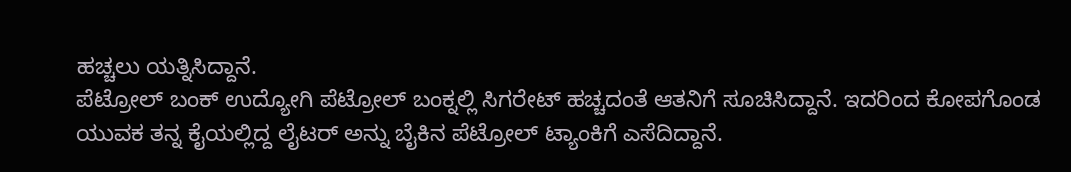ಹಚ್ಚಲು ಯತ್ನಿಸಿದ್ದಾನೆ.
ಪೆಟ್ರೋಲ್ ಬಂಕ್ ಉದ್ಯೋಗಿ ಪೆಟ್ರೋಲ್ ಬಂಕ್ನಲ್ಲಿ ಸಿಗರೇಟ್ ಹಚ್ಚದಂತೆ ಆತನಿಗೆ ಸೂಚಿಸಿದ್ದಾನೆ. ಇದರಿಂದ ಕೋಪಗೊಂಡ ಯುವಕ ತನ್ನ ಕೈಯಲ್ಲಿದ್ದ ಲೈಟರ್ ಅನ್ನು ಬೈಕಿನ ಪೆಟ್ರೋಲ್ ಟ್ಯಾಂಕಿಗೆ ಎಸೆದಿದ್ದಾನೆ.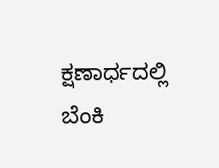ಕ್ಷಣಾರ್ಧದಲ್ಲಿ ಬೆಂಕಿ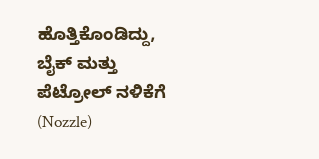ಹೊತ್ತಿಕೊಂಡಿದ್ದು, ಬೈಕ್ ಮತ್ತು ಪೆಟ್ರೋಲ್ ನಳಿಕೆಗೆ (Nozzle)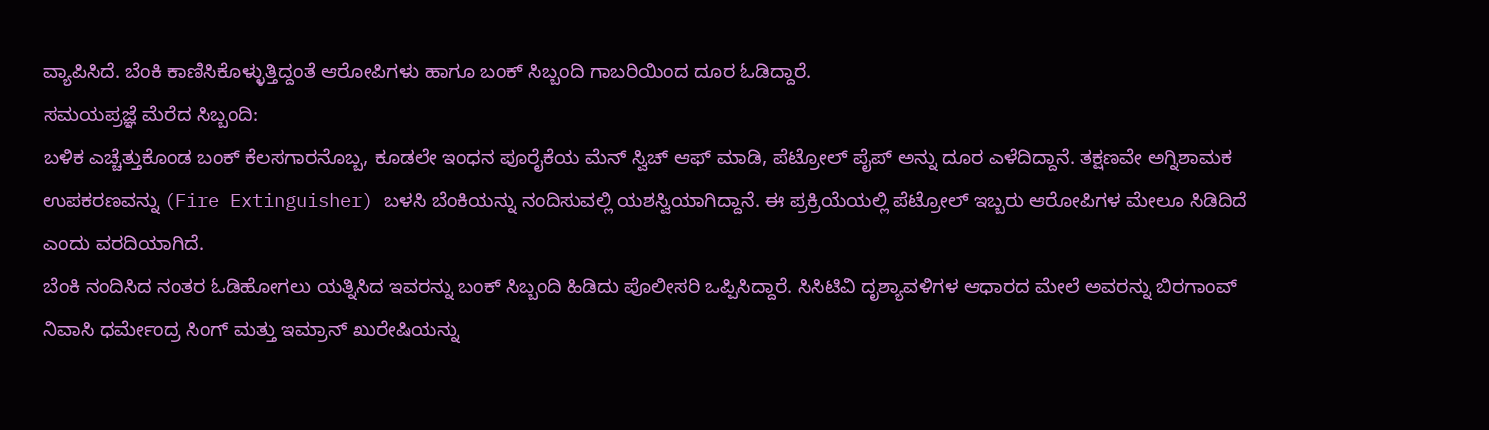ವ್ಯಾಪಿಸಿದೆ. ಬೆಂಕಿ ಕಾಣಿಸಿಕೊಳ್ಳುತ್ತಿದ್ದಂತೆ ಆರೋಪಿಗಳು ಹಾಗೂ ಬಂಕ್ ಸಿಬ್ಬಂದಿ ಗಾಬರಿಯಿಂದ ದೂರ ಓಡಿದ್ದಾರೆ.
ಸಮಯಪ್ರಜ್ಞೆ ಮೆರೆದ ಸಿಬ್ಬಂದಿ:
ಬಳಿಕ ಎಚ್ಚೆತ್ತುಕೊಂಡ ಬಂಕ್ ಕೆಲಸಗಾರನೊಬ್ಬ, ಕೂಡಲೇ ಇಂಧನ ಪೂರೈಕೆಯ ಮೆನ್ ಸ್ವಿಚ್ ಆಫ್ ಮಾಡಿ, ಪೆಟ್ರೋಲ್ ಪೈಪ್ ಅನ್ನು ದೂರ ಎಳೆದಿದ್ದಾನೆ. ತಕ್ಷಣವೇ ಅಗ್ನಿಶಾಮಕ ಉಪಕರಣವನ್ನು (Fire Extinguisher) ಬಳಸಿ ಬೆಂಕಿಯನ್ನು ನಂದಿಸುವಲ್ಲಿ ಯಶಸ್ವಿಯಾಗಿದ್ದಾನೆ. ಈ ಪ್ರಕ್ರಿಯೆಯಲ್ಲಿ ಪೆಟ್ರೋಲ್ ಇಬ್ಬರು ಆರೋಪಿಗಳ ಮೇಲೂ ಸಿಡಿದಿದೆ ಎಂದು ವರದಿಯಾಗಿದೆ.
ಬೆಂಕಿ ನಂದಿಸಿದ ನಂತರ ಓಡಿಹೋಗಲು ಯತ್ನಿಸಿದ ಇವರನ್ನು ಬಂಕ್ ಸಿಬ್ಬಂದಿ ಹಿಡಿದು ಪೊಲೀಸರಿ ಒಪ್ಪಿಸಿದ್ದಾರೆ. ಸಿಸಿಟಿವಿ ದೃಶ್ಯಾವಳಿಗಳ ಆಧಾರದ ಮೇಲೆ ಅವರನ್ನು ಬಿರಗಾಂವ್ ನಿವಾಸಿ ಧರ್ಮೇಂದ್ರ ಸಿಂಗ್ ಮತ್ತು ಇಮ್ರಾನ್ ಖುರೇಷಿಯನ್ನು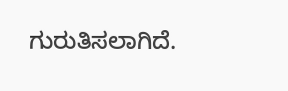ಗುರುತಿಸಲಾಗಿದೆ.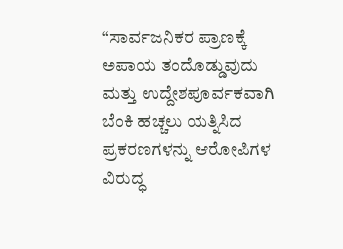“ಸಾರ್ವಜನಿಕರ ಪ್ರಾಣಕ್ಕೆ ಅಪಾಯ ತಂದೊಡ್ಡುವುದು ಮತ್ತು ಉದ್ದೇಶಪೂರ್ವಕವಾಗಿ ಬೆಂಕಿ ಹಚ್ಚಲು ಯತ್ನಿಸಿದ ಪ್ರಕರಣಗಳನ್ನು ಆರೋಪಿಗಳ ವಿರುದ್ಧ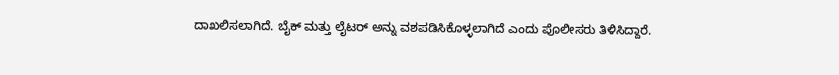ದಾಖಲಿಸಲಾಗಿದೆ. ಬೈಕ್ ಮತ್ತು ಲೈಟರ್ ಅನ್ನು ವಶಪಡಿಸಿಕೊಳ್ಳಲಾಗಿದೆ ಎಂದು ಪೊಲೀಸರು ತಿಳಿಸಿದ್ದಾರೆ.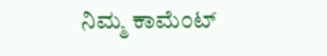ನಿಮ್ಮ ಕಾಮೆಂಟ್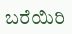ಬರೆಯಿರಿ